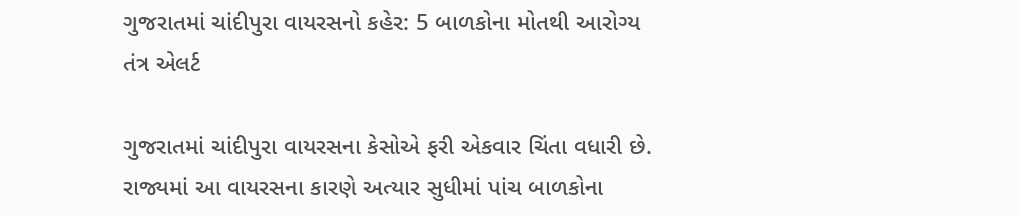ગુજરાતમાં ચાંદીપુરા વાયરસનો કહેર: 5 બાળકોના મોતથી આરોગ્ય તંત્ર એલર્ટ

ગુજરાતમાં ચાંદીપુરા વાયરસના કેસોએ ફરી એકવાર ચિંતા વધારી છે. રાજ્યમાં આ વાયરસના કારણે અત્યાર સુધીમાં પાંચ બાળકોના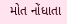મોત નોંધાતા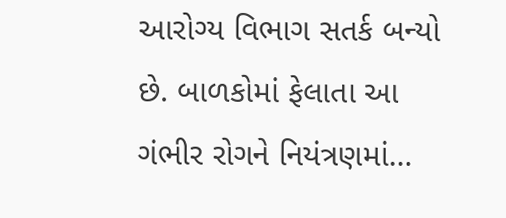આરોગ્ય વિભાગ સતર્ક બન્યો છે. બાળકોમાં ફેલાતા આ ગંભીર રોગને નિયંત્રણમાં…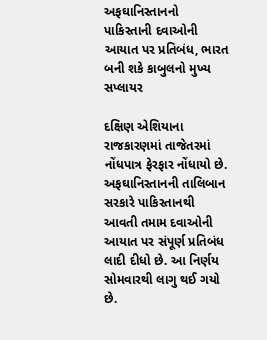અફઘાનિસ્તાનનો પાકિસ્તાની દવાઓની આયાત પર પ્રતિબંધ, ભારત બની શકે કાબુલનો મુખ્ય સપ્લાયર

દક્ષિણ એશિયાના રાજકારણમાં તાજેતરમાં નોંધપાત્ર ફેરફાર નોંધાયો છે. અફઘાનિસ્તાનની તાલિબાન સરકારે પાકિસ્તાનથી આવતી તમામ દવાઓની આયાત પર સંપૂર્ણ પ્રતિબંધ લાદી દીધો છે. આ નિર્ણય સોમવારથી લાગુ થઈ ગયો છે.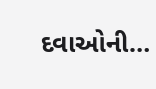દવાઓની…